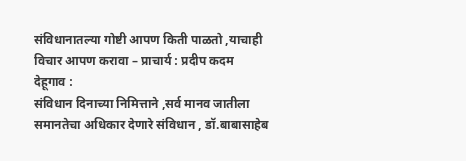संविधानातल्या गोष्टी आपण किती पाळतो ,याचाही विचार आपण करावा – प्राचार्य : प्रदीप कदम
देहूगाव :
संविधान दिनाच्या निमित्ताने ,सर्व मानव जातीला समानतेचा अधिकार देणारे संविधान , डॉ.बाबासाहेब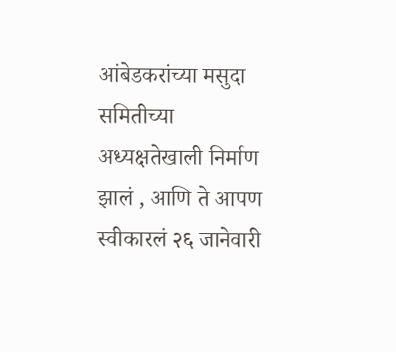आंबेडकरांच्या मसुदा समितीच्या अध्यक्षतेखाली निर्माण झालं , आणि ते आपण स्वीकारलं २६ जानेवारी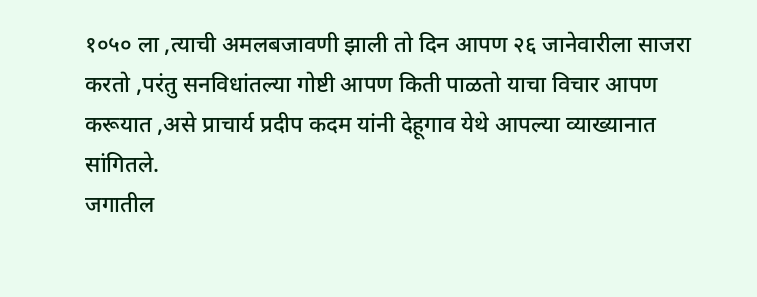१०५० ला ,त्याची अमलबजावणी झाली तो दिन आपण २६ जानेवारीला साजरा करतो ,परंतु सनविधांतल्या गोष्टी आपण किती पाळतो याचा विचार आपण करूयात ,असे प्राचार्य प्रदीप कदम यांनी देहूगाव येथे आपल्या व्याख्यानात सांगितले.
जगातील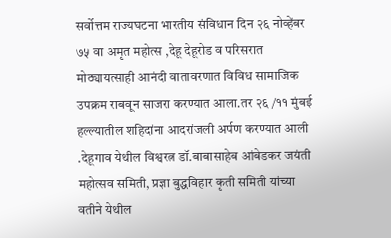सर्वोत्तम राज्यघटना भारतीय संविधान दिन २६ नोव्हेंबर ७५ वा अमृत महोत्स ,देहू देहूरोड व परिसरात मोठ्यायत्साही आनंदी वातावरणात विविध सामाजिक उपक्रम राबवून साजरा करण्यात आला.तर २६ /११ मुंबई हल्ल्यातील शहिदांना आदरांजली अर्पण करण्यात आली .देहूगाव येथील विश्वरत्न डॉ.बाबासाहेब आंबेडकर जयंती महोत्सव समिती, प्रज्ञा बुद्धविहार कृती समिती यांच्या वतीने येथील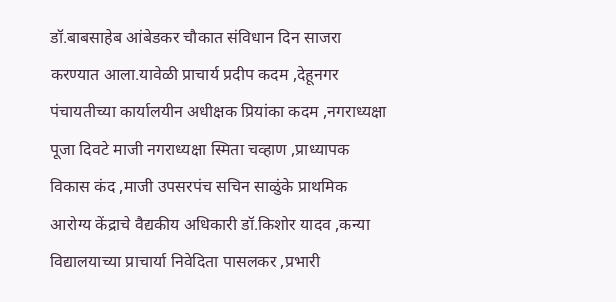डॉ.बाबसाहेब आंबेडकर चौकात संविधान दिन साजरा करण्यात आला.यावेळी प्राचार्य प्रदीप कदम ,देहूनगर पंचायतीच्या कार्यालयीन अधीक्षक प्रियांका कदम ,नगराध्यक्षा पूजा दिवटे माजी नगराध्यक्षा स्मिता चव्हाण ,प्राध्यापक विकास कंद ,माजी उपसरपंच सचिन साळुंके प्राथमिक आरोग्य केंद्राचे वैद्यकीय अधिकारी डॉ.किशोर यादव ,कन्या विद्यालयाच्या प्राचार्या निवेदिता पासलकर ,प्रभारी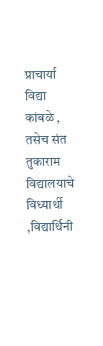प्राचार्या विद्या कांबळे , तसेच संत तुकाराम विद्यालयाचे विध्यार्थी ,विद्यार्थिनी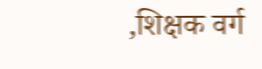,शिक्षक वर्ग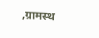,ग्रामस्थ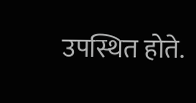उपस्थित होते.